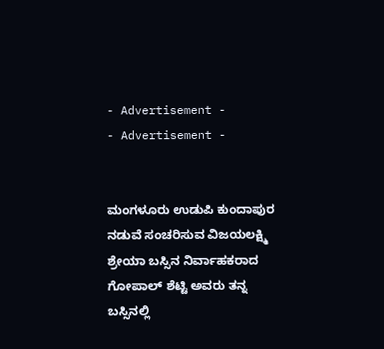- Advertisement -
- Advertisement -


ಮಂಗಳೂರು ಉಡುಪಿ ಕುಂದಾಪುರ ನಡುವೆ ಸಂಚರಿಸುವ ವಿಜಯಲಕ್ಷ್ಮಿ ಶ್ರೇಯಾ ಬಸ್ಸಿನ ನಿರ್ವಾಹಕರಾದ ಗೋಪಾಲ್ ಶೆಟ್ಟಿ ಅವರು ತನ್ನ ಬಸ್ಸಿನಲ್ಲಿ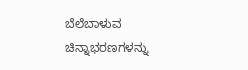ಬೆಲೆಬಾಳುವ ಚಿನ್ನಾಭರಣಗಳನ್ನು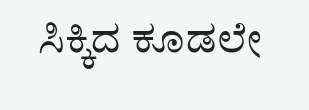ಸಿಕ್ಕಿದ ಕೂಡಲೇ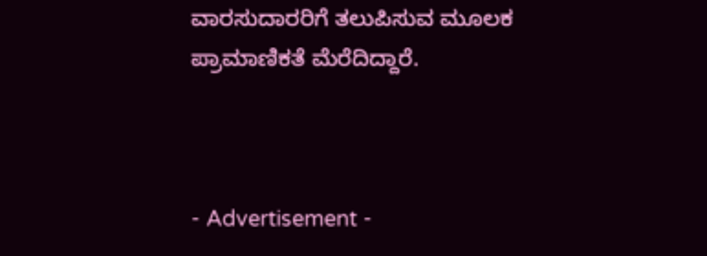ವಾರಸುದಾರರಿಗೆ ತಲುಪಿಸುವ ಮೂಲಕ ಪ್ರಾಮಾಣಿಕತೆ ಮೆರೆದಿದ್ದಾರೆ.



- Advertisement -